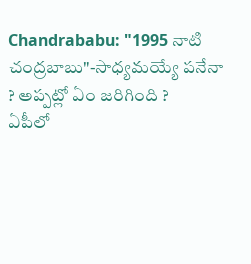Chandrababu: "1995 నాటి చంద్రబాబు"-సాధ్యమయ్యే పనేనా ? అప్పట్లో ఏం జరిగింది ?
ఏపీలో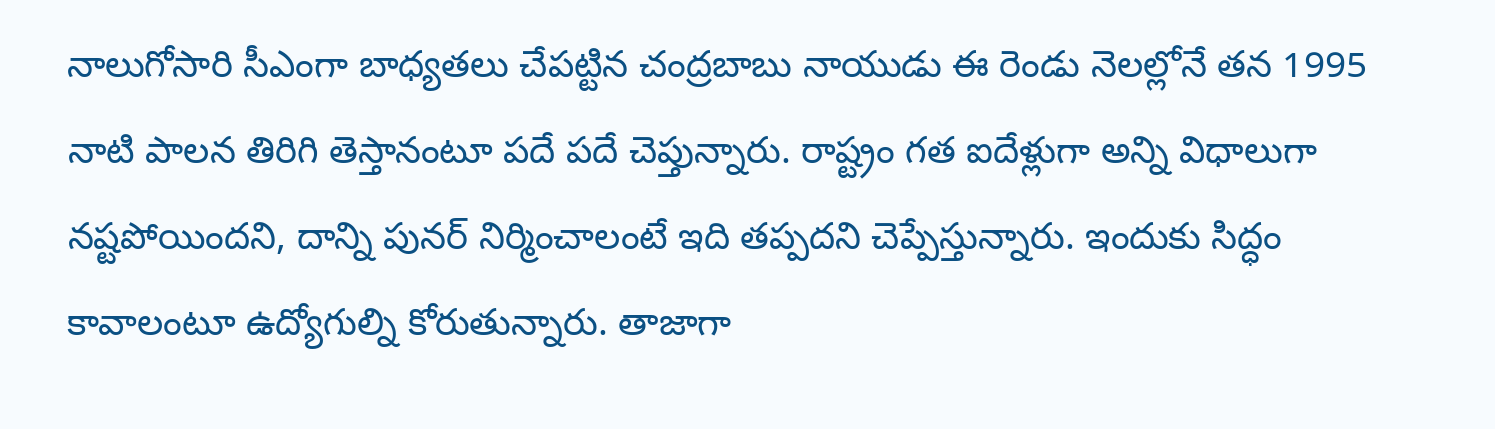నాలుగోసారి సీఎంగా బాధ్యతలు చేపట్టిన చంద్రబాబు నాయుడు ఈ రెండు నెలల్లోనే తన 1995 నాటి పాలన తిరిగి తెస్తానంటూ పదే పదే చెప్తున్నారు. రాష్ట్రం గత ఐదేళ్లుగా అన్ని విధాలుగా నష్టపోయిందని, దాన్ని పునర్ నిర్మించాలంటే ఇది తప్పదని చెప్పేస్తున్నారు. ఇందుకు సిద్ధం కావాలంటూ ఉద్యోగుల్ని కోరుతున్నారు. తాజాగా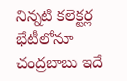నిన్నటి కలెక్టర్ల భేటీలోనూ చంద్రబాబు ఇదే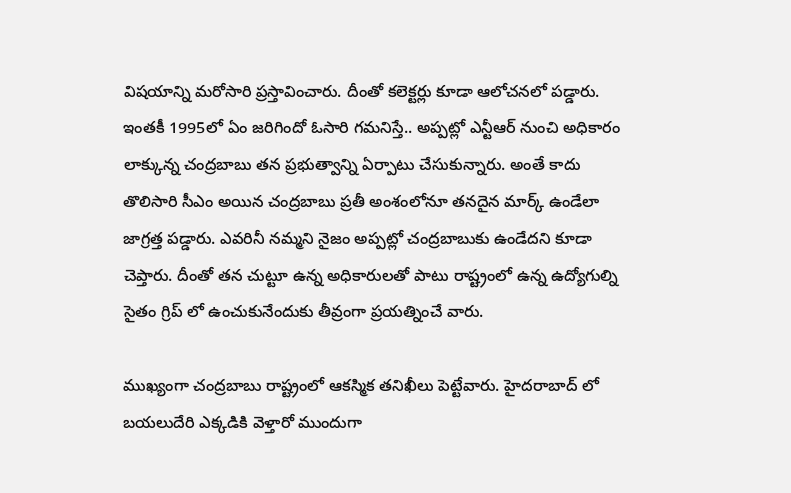విషయాన్ని మరోసారి ప్రస్తావించారు. దీంతో కలెక్టర్లు కూడా ఆలోచనలో పడ్డారు.
ఇంతకీ 1995లో ఏం జరిగిందో ఓసారి గమనిస్తే.. అప్పట్లో ఎన్టీఆర్ నుంచి అధికారం లాక్కున్న చంద్రబాబు తన ప్రభుత్వాన్ని ఏర్పాటు చేసుకున్నారు. అంతే కాదు తొలిసారి సీఎం అయిన చంద్రబాబు ప్రతీ అంశంలోనూ తనదైన మార్క్ ఉండేలా జాగ్రత్త పడ్డారు. ఎవరినీ నమ్మని నైజం అప్పట్లో చంద్రబాబుకు ఉండేదని కూడా చెప్తారు. దీంతో తన చుట్టూ ఉన్న అధికారులతో పాటు రాష్ట్రంలో ఉన్న ఉద్యోగుల్ని సైతం గ్రిప్ లో ఉంచుకునేందుకు తీవ్రంగా ప్రయత్నించే వారు.

ముఖ్యంగా చంద్రబాబు రాష్ట్రంలో ఆకస్మిక తనిఖీలు పెట్టేవారు. హైదరాబాద్ లో బయలుదేరి ఎక్కడికి వెళ్తారో ముందుగా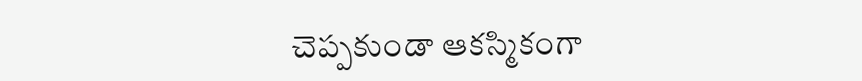చెప్పకుండా ఆకస్మికంగా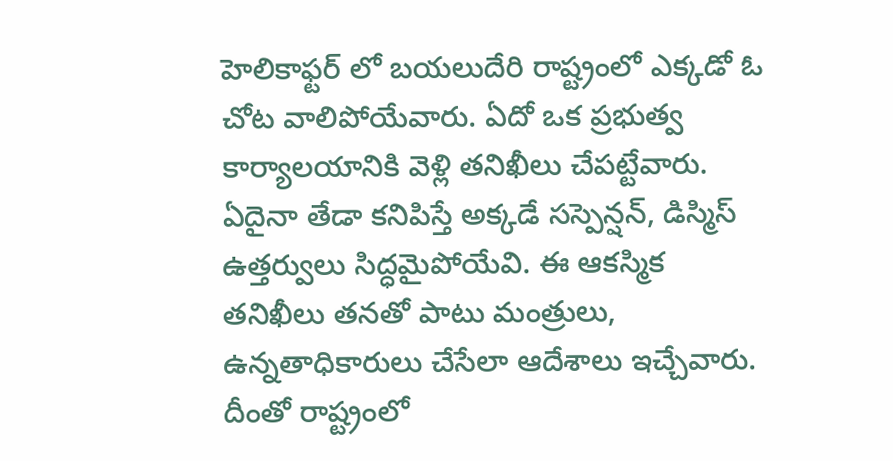హెలికాఫ్టర్ లో బయలుదేరి రాష్ట్రంలో ఎక్కడో ఓ చోట వాలిపోయేవారు. ఏదో ఒక ప్రభుత్వ కార్యాలయానికి వెళ్లి తనిఖీలు చేపట్టేవారు. ఏదైనా తేడా కనిపిస్తే అక్కడే సస్పెన్షన్, డిస్మిస్ ఉత్తర్వులు సిద్ధమైపోయేవి. ఈ ఆకస్మిక తనిఖీలు తనతో పాటు మంత్రులు, ఉన్నతాధికారులు చేసేలా ఆదేశాలు ఇచ్చేవారు. దీంతో రాష్ట్రంలో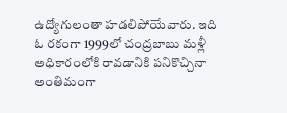ఉద్యోగులంతా హడలిపోయేవారు. ఇది ఓ రకంగా 1999లో చంద్రబాబు మళ్లీ అధికారంలోకి రావడానికి పనికొచ్చినా అంతిమంగా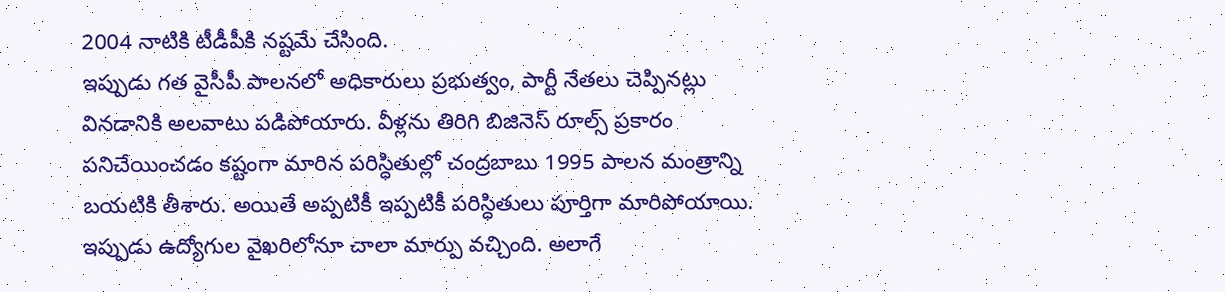2004 నాటికి టీడీపీకి నష్టమే చేసింది.
ఇప్పుడు గత వైసీపీ పాలనలో అధికారులు ప్రభుత్వం, పార్టీ నేతలు చెప్పినట్లు వినడానికి అలవాటు పడిపోయారు. వీళ్లను తిరిగి బిజినెస్ రూల్స్ ప్రకారం పనిచేయించడం కష్టంగా మారిన పరిస్ధితుల్లో చంద్రబాబు 1995 పాలన మంత్రాన్ని బయటికి తీశారు. అయితే అప్పటికీ ఇప్పటికీ పరిస్ధితులు పూర్తిగా మారిపోయాయి. ఇప్పుడు ఉద్యోగుల వైఖరిలోనూ చాలా మార్పు వచ్చింది. అలాగే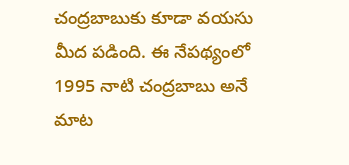చంద్రబాబుకు కూడా వయసు మీద పడింది. ఈ నేపథ్యంలో 1995 నాటి చంద్రబాబు అనే మాట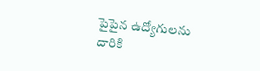పైపైన ఉద్యోగులను దారికి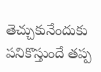తెచ్చుకునేందుకు పనికొస్తుందే తప్ప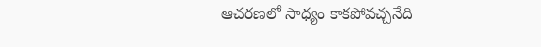ఆచరణలో సాధ్యం కాకపోవచ్చనేది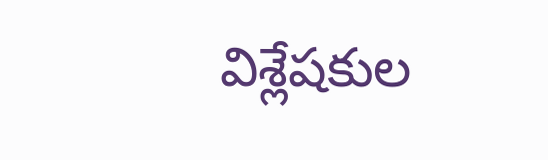విశ్లేషకుల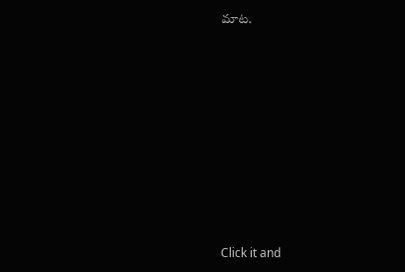మాట.












Click it and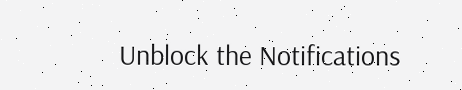Unblock the Notifications